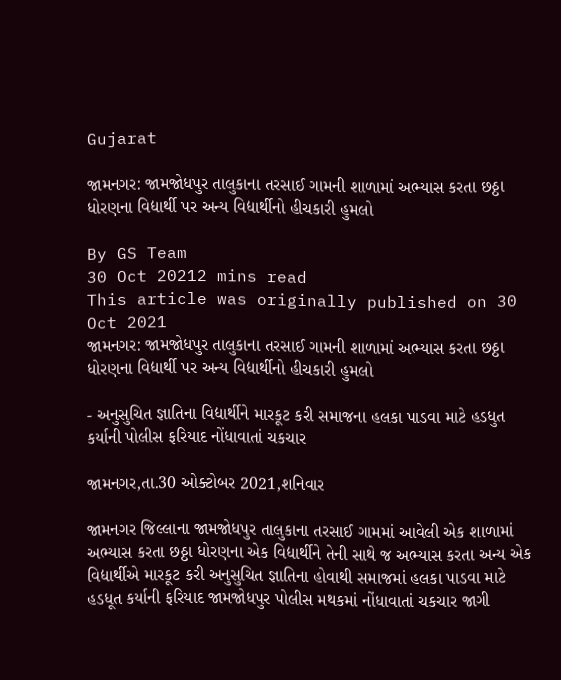Gujarat

જામનગર: જામજોધપુર તાલુકાના તરસાઈ ગામની શાળામાં અભ્યાસ કરતા છઠ્ઠા ધોરણના વિદ્યાર્થી પર અન્ય વિદ્યાર્થીનો હીચકારી હુમલો

By GS Team
30 Oct 20212 mins read
This article was originally published on 30 Oct 2021
જામનગર: જામજોધપુર તાલુકાના તરસાઈ ગામની શાળામાં અભ્યાસ કરતા છઠ્ઠા ધોરણના વિદ્યાર્થી પર અન્ય વિદ્યાર્થીનો હીચકારી હુમલો

- અનુસુચિત જ્ઞાતિના વિદ્યાર્થીને મારકૂટ કરી સમાજના હલકા પાડવા માટે હડધુત કર્યાની પોલીસ ફરિયાદ નોંધાવાતાં ચકચાર

જામનગર,તા.30 ઓક્ટોબર 2021,શનિવાર

જામનગર જિલ્લાના જામજોધપુર તાલુકાના તરસાઈ ગામમાં આવેલી એક શાળામાં અભ્યાસ કરતા છઠ્ઠા ધોરણના એક વિદ્યાર્થીને તેની સાથે જ અભ્યાસ કરતા અન્ય એક વિદ્યાર્થીએ મારકૂટ કરી અનુસુચિત જ્ઞાતિના હોવાથી સમાજમાં હલકા પાડવા માટે હડધૂત કર્યાની ફરિયાદ જામજોધપુર પોલીસ મથકમાં નોંધાવાતાં ચકચાર જાગી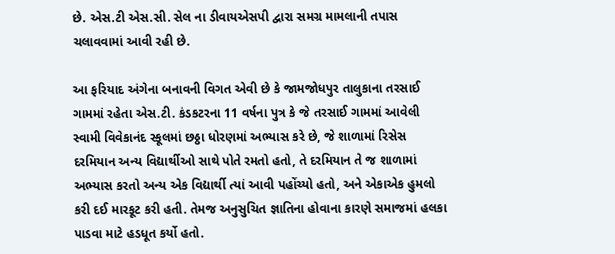છે. એસ.ટી એસ.સી. સેલ ના ડીવાયએસપી દ્વારા સમગ્ર મામલાની તપાસ ચલાવવામાં આવી રહી છે.

આ ફરિયાદ અંગેના બનાવની વિગત એવી છે કે જામજોધપુર તાલુકાના તરસાઈ ગામમાં રહેતા એસ.ટી. કંડકટરના 11 વર્ષના પુત્ર કે જે તરસાઈ ગામમાં આવેલી સ્વામી વિવેકાનંદ સ્કૂલમાં છઠ્ઠા ધોરણમાં અભ્યાસ કરે છે, જે શાળામાં રિસેસ દરમિયાન અન્ય વિદ્યાર્થીઓ સાથે પોતે રમતો હતો, તે દરમિયાન તે જ શાળામાં અભ્યાસ કરતો અન્ય એક વિદ્યાર્થી ત્યાં આવી પહોંચ્યો હતો, અને એકાએક હુમલો કરી દઈ મારકૂટ કરી હતી. તેમજ અનુસુચિત જ્ઞાતિના હોવાના કારણે સમાજમાં હલકા પાડવા માટે હડધૂત કર્યો હતો.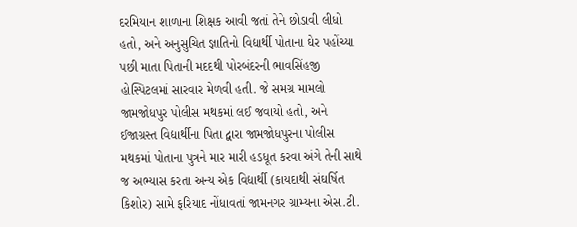દરમિયાન શાળાના શિક્ષક આવી જતાં તેને છોડાવી લીધો હતો, અને અનુસુચિત જ્ઞાતિનો વિદ્યાર્થી પોતાના ઘેર પહોંચ્યા પછી માતા પિતાની મદદથી પોરબંદરની ભાવસિંહજી હોસ્પિટલમાં સારવાર મેળવી હતી. જે સમગ્ર મામલો જામજોધપુર પોલીસ મથકમાં લઈ જવાયો હતો, અને ઈજાગ્રસ્ત વિદ્યાર્થીના પિતા દ્વારા જામજોધપુરના પોલીસ મથકમાં પોતાના પુત્રને માર મારી હડધૂત કરવા અંગે તેની સાથે જ અભ્યાસ કરતા અન્ય એક વિદ્યાર્થી (કાયદાથી સંઘર્ષિત કિશોર) સામે ફરિયાદ નોંધાવતાં જામનગર ગ્રામ્યના એસ.ટી.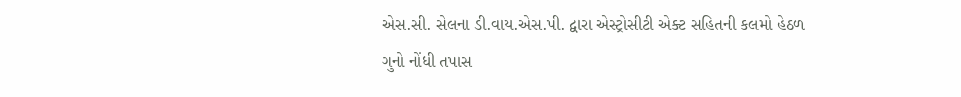એસ.સી. સેલના ડી.વાય.એસ.પી. દ્વારા એસ્ટ્રોસીટી એક્ટ સહિતની કલમો હેઠળ ગુનો નોંધી તપાસ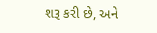શરૂ કરી છે, અને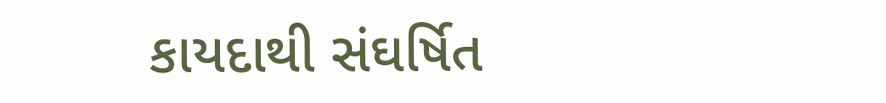કાયદાથી સંઘર્ષિત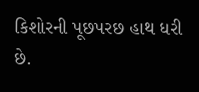કિશોરની પૂછપરછ હાથ ધરી છે.